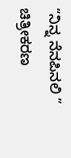“ನಿನ್ನ ನೆನಪಿನಲಿ ” ಚಿತ್ರೀಕರಣ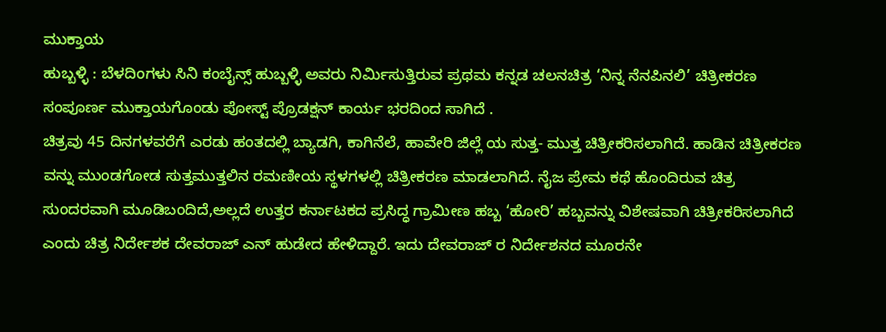ಮುಕ್ತಾಯ
ಹುಬ್ಬಳ್ಳಿ : ಬೆಳದಿಂಗಳು ಸಿನಿ ಕಂಬೈನ್ಸ್ ಹುಬ್ಬಳ್ಳಿ ಅವರು ನಿರ್ಮಿಸುತ್ತಿರುವ ಪ್ರಥಮ ಕನ್ನಡ ಚಲನಚಿತ್ರ ‘ನಿನ್ನ ನೆನಪಿನಲಿ’ ಚಿತ್ರೀಕರಣ ಸಂಪೂರ್ಣ ಮುಕ್ತಾಯಗೊಂಡು ಪೋಸ್ಟ್ ಪ್ರೊಡಕ್ಷನ್ ಕಾರ್ಯ ಭರದಿಂದ ಸಾಗಿದೆ .
ಚಿತ್ರವು 45 ದಿನಗಳವರೆಗೆ ಎರಡು ಹಂತದಲ್ಲಿ ಬ್ಯಾಡಗಿ, ಕಾಗಿನೆಲೆ, ಹಾವೇರಿ ಜಿಲ್ಲೆ ಯ ಸುತ್ತ- ಮುತ್ತ ಚಿತ್ರೀಕರಿಸಲಾಗಿದೆ. ಹಾಡಿನ ಚಿತ್ರೀಕರಣ ವನ್ನು ಮುಂಡಗೋಡ ಸುತ್ತಮುತ್ತಲಿನ ರಮಣೀಯ ಸ್ಥಳಗಳಲ್ಲಿ ಚಿತ್ರೀಕರಣ ಮಾಡಲಾಗಿದೆ. ನೈಜ ಪ್ರೇಮ ಕಥೆ ಹೊಂದಿರುವ ಚಿತ್ರ ಸುಂದರವಾಗಿ ಮೂಡಿಬಂದಿದೆ,ಅಲ್ಲದೆ ಉತ್ತರ ಕರ್ನಾಟಕದ ಪ್ರಸಿದ್ಧ ಗ್ರಾಮೀಣ ಹಬ್ಬ ‘ಹೋರಿ’ ಹಬ್ಬವನ್ನು ವಿಶೇಷವಾಗಿ ಚಿತ್ರೀಕರಿಸಲಾಗಿದೆ ಎಂದು ಚಿತ್ರ ನಿರ್ದೇಶಕ ದೇವರಾಜ್ ಎನ್ ಹುಡೇದ ಹೇಳಿದ್ದಾರೆ. ಇದು ದೇವರಾಜ್ ರ ನಿರ್ದೇಶನದ ಮೂರನೇ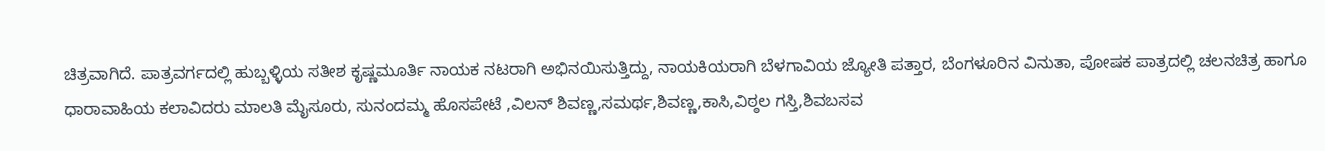ಚಿತ್ರವಾಗಿದೆ. ಪಾತ್ರವರ್ಗದಲ್ಲಿ ಹುಬ್ಬಳ್ಳಿಯ ಸತೀಶ ಕೃಷ್ಣಮೂರ್ತಿ ನಾಯಕ ನಟರಾಗಿ ಅಭಿನಯಿಸುತ್ತಿದ್ದು, ನಾಯಕಿಯರಾಗಿ ಬೆಳಗಾವಿಯ ಜ್ಯೋತಿ ಪತ್ತಾರ, ಬೆಂಗಳೂರಿನ ವಿನುತಾ, ಪೋಷಕ ಪಾತ್ರದಲ್ಲಿ ಚಲನಚಿತ್ರ ಹಾಗೂ ಧಾರಾವಾಹಿಯ ಕಲಾವಿದರು ಮಾಲತಿ ಮೈಸೂರು, ಸುನಂದಮ್ಮ ಹೊಸಪೇಟೆ ,ವಿಲನ್ ಶಿವಣ್ಣ,ಸಮರ್ಥ,ಶಿವಣ್ಣ,ಕಾಸಿ,ವಿಠ್ಠಲ ಗಸ್ತಿ,ಶಿವಬಸವ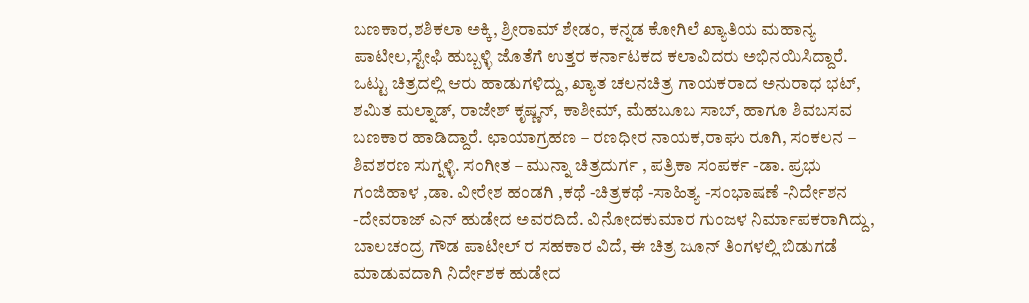ಬಣಕಾರ,ಶಶಿಕಲಾ ಅಕ್ಕಿ, ಶ್ರೀರಾಮ್ ಶೇಡಂ, ಕನ್ನಡ ಕೋಗಿಲೆ ಖ್ಯಾತಿಯ ಮಹಾನ್ಯ ಪಾಟೀಲ,ಸ್ಟೇಫಿ ಹುಬ್ಬಳ್ಳಿ ಜೊತೆಗೆ ಉತ್ತರ ಕರ್ನಾಟಕದ ಕಲಾವಿದರು ಅಭಿನಯಿಸಿದ್ದಾರೆ. ಒಟ್ಟು ಚಿತ್ರದಲ್ಲಿ ಆರು ಹಾಡುಗಳಿದ್ದು, ಖ್ಯಾತ ಚಲನಚಿತ್ರ ಗಾಯಕರಾದ ಅನುರಾಧ ಭಟ್, ಶಮಿತ ಮಲ್ನಾಡ್, ರಾಜೇಶ್ ಕೃಷ್ಣನ್, ಕಾಶೀಮ್, ಮೆಹಬೂಬ ಸಾಬ್, ಹಾಗೂ ಶಿವಬಸವ ಬಣಕಾರ ಹಾಡಿದ್ದಾರೆ. ಛಾಯಾಗ್ರಹಣ – ರಣಧೀರ ನಾಯಕ,ರಾಘು ರೂಗಿ, ಸಂಕಲನ – ಶಿವಶರಣ ಸುಗ್ನಳ್ಳಿ. ಸಂಗೀತ – ಮುನ್ನಾ ಚಿತ್ರದುರ್ಗ , ಪತ್ರಿಕಾ ಸಂಪರ್ಕ -ಡಾ. ಪ್ರಭು ಗಂಜಿಹಾಳ ,ಡಾ. ವೀರೇಶ ಹಂಡಗಿ ,ಕಥೆ -ಚಿತ್ರಕಥೆ -ಸಾಹಿತ್ಯ -ಸಂಭಾಷಣೆ -ನಿರ್ದೇಶನ -ದೇವರಾಜ್ ಎನ್ ಹುಡೇದ ಅವರದಿದೆ. ವಿನೋದಕುಮಾರ ಗುಂಜಳ ನಿರ್ಮಾಪಕರಾಗಿದ್ದು, ಬಾಲಚಂದ್ರ ಗೌಡ ಪಾಟೀಲ್ ರ ಸಹಕಾರ ವಿದೆ, ಈ ಚಿತ್ರ ಜೂನ್ ತಿಂಗಳಲ್ಲಿ ಬಿಡುಗಡೆ ಮಾಡುವದಾಗಿ ನಿರ್ದೇಶಕ ಹುಡೇದ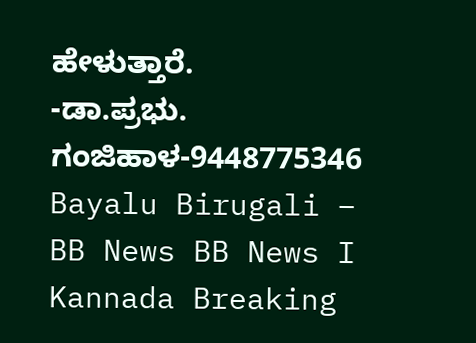ಹೇಳುತ್ತಾರೆ.
-ಡಾ.ಪ್ರಭು. ಗಂಜಿಹಾಳ-9448775346
Bayalu Birugali – BB News BB News I Kannada Breaking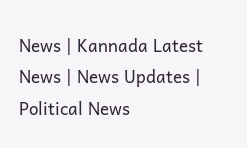News | Kannada Latest News | News Updates | Political News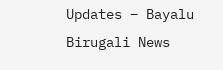Updates – Bayalu Birugali News